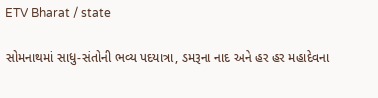ETV Bharat / state

સોમનાથમાં સાધુ-સંતોની ભવ્ય પદયાત્રા, ડમરૂના નાદ અને હર હર મહાદેવના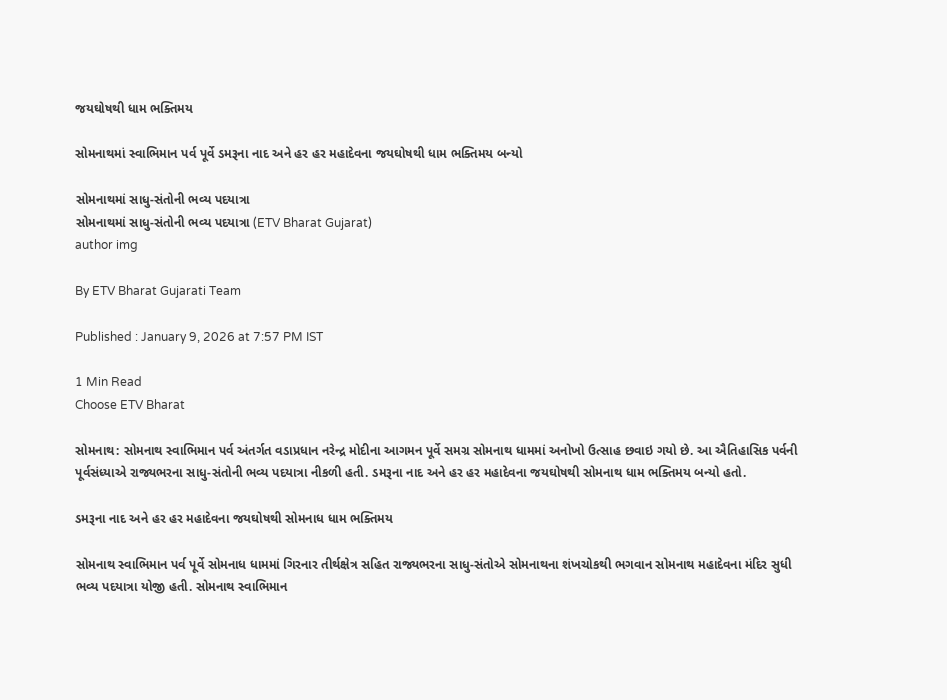જયઘોષથી ધામ ભક્તિમય

સોમનાથમાં સ્વાભિમાન પર્વ પૂર્વે ડમરૂના નાદ અને હર હર મહાદેવના જયઘોષથી ધામ ભક્તિમય બન્યો

સોમનાથમાં સાધુ-સંતોની ભવ્ય પદયાત્રા
સોમનાથમાં સાધુ-સંતોની ભવ્ય પદયાત્રા (ETV Bharat Gujarat)
author img

By ETV Bharat Gujarati Team

Published : January 9, 2026 at 7:57 PM IST

1 Min Read
Choose ETV Bharat

સોમનાથ: સોમનાથ સ્વાભિમાન પર્વ અંતર્ગત વડાપ્રધાન નરેન્દ્ર મોદીના આગમન પૂર્વે સમગ્ર સોમનાથ ધામમાં અનોખો ઉત્સાહ છવાઇ ગયો છે. આ ઐતિહાસિક પર્વની પૂર્વસંધ્યાએ રાજ્યભરના સાધુ-સંતોની ભવ્ય પદયાત્રા નીકળી હતી. ડમરૂના નાદ અને હર હર મહાદેવના જયઘોષથી સોમનાથ ધામ ભક્તિમય બન્યો હતો.

ડમરૂના નાદ અને હર હર મહાદેવના જયઘોષથી સોમનાધ ધામ ભક્તિમય

સોમનાથ સ્વાભિમાન પર્વ પૂર્વે સોમનાધ ધામમાં ગિરનાર તીર્થક્ષેત્ર સહિત રાજ્યભરના સાધુ-સંતોએ સોમનાથના શંખચોકથી ભગવાન સોમનાથ મહાદેવના મંદિર સુધી ભવ્ય પદયાત્રા યોજી હતી. સોમનાથ સ્વાભિમાન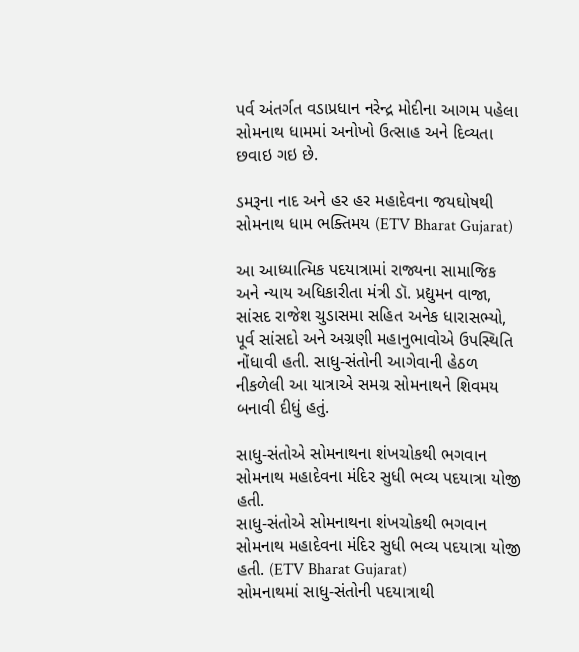પર્વ અંતર્ગત વડાપ્રધાન નરેન્દ્ર મોદીના આગમ પહેલા સોમનાથ ધામમાં અનોખો ઉત્સાહ અને દિવ્યતા છવાઇ ગઇ છે.

ડમરૂના નાદ અને હર હર મહાદેવના જયઘોષથી સોમનાથ ધામ ભક્તિમય (ETV Bharat Gujarat)

આ આધ્યાત્મિક પદયાત્રામાં રાજ્યના સામાજિક અને ન્યાય અધિકારીતા મંત્રી ડૉ. પ્રદ્યુમન વાજા, સાંસદ રાજેશ ચુડાસમા સહિત અનેક ધારાસભ્યો, પૂર્વ સાંસદો અને અગ્રણી મહાનુભાવોએ ઉપસ્થિતિ નોંધાવી હતી. સાધુ-સંતોની આગેવાની હેઠળ નીકળેલી આ યાત્રાએ સમગ્ર સોમનાથને શિવમય બનાવી દીધું હતું.

સાધુ-સંતોએ સોમનાથના શંખચોકથી ભગવાન સોમનાથ મહાદેવના મંદિર સુધી ભવ્ય પદયાત્રા યોજી હતી.
સાધુ-સંતોએ સોમનાથના શંખચોકથી ભગવાન સોમનાથ મહાદેવના મંદિર સુધી ભવ્ય પદયાત્રા યોજી હતી. (ETV Bharat Gujarat)
સોમનાથમાં સાધુ-સંતોની પદયાત્રાથી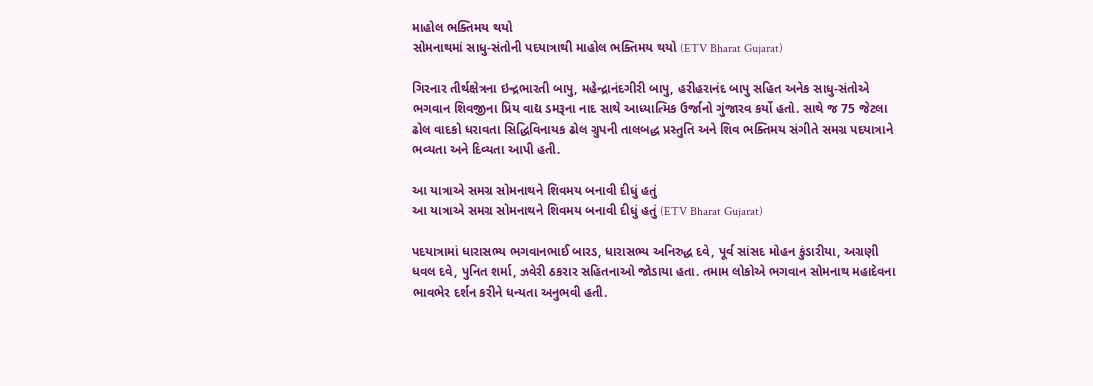માહોલ ભક્તિમય થયો
સોમનાથમાં સાધુ-સંતોની પદયાત્રાથી માહોલ ભક્તિમય થયો (ETV Bharat Gujarat)

ગિરનાર તીર્થક્ષેત્રના ઇન્દ્રભારતી બાપુ, મહેન્દ્રાનંદગીરી બાપુ, હરીહરાનંદ બાપુ સહિત અનેક સાધુ-સંતોએ ભગવાન શિવજીના પ્રિય વાદ્ય ડમરૂના નાદ સાથે આધ્યાત્મિક ઉર્જાનો ગુંજારવ કર્યો હતો. સાથે જ 75 જેટલા ઢોલ વાદકો ધરાવતા સિદ્ધિવિનાયક ઢોલ ગ્રુપની તાલબદ્ધ પ્રસ્તુતિ અને શિવ ભક્તિમય સંગીતે સમગ્ર પદયાત્રાને ભવ્યતા અને દિવ્યતા આપી હતી.

આ યાત્રાએ સમગ્ર સોમનાથને શિવમય બનાવી દીધું હતું
આ યાત્રાએ સમગ્ર સોમનાથને શિવમય બનાવી દીધું હતું (ETV Bharat Gujarat)

પદયાત્રામાં ધારાસભ્ય ભગવાનભાઈ બારડ, ધારાસભ્ય અનિરુદ્ધ દવે, પૂર્વ સાંસદ મોહન કુંડારીયા, અગ્રણી ધવલ દવે, પુનિત શર્મા, ઝવેરી ઠકરાર સહિતનાઓ જોડાયા હતા. તમામ લોકોએ ભગવાન સોમનાથ મહાદેવના ભાવભેર દર્શન કરીને ધન્યતા અનુભવી હતી.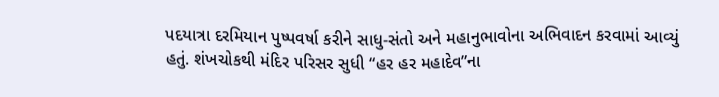પદયાત્રા દરમિયાન પુષ્પવર્ષા કરીને સાધુ-સંતો અને મહાનુભાવોના અભિવાદન કરવામાં આવ્યું હતું. શંખચોકથી મંદિર પરિસર સુધી “હર હર મહાદેવ”ના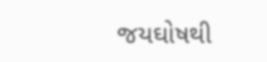જયઘોષથી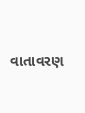વાતાવરણ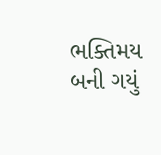ભક્તિમય બની ગયું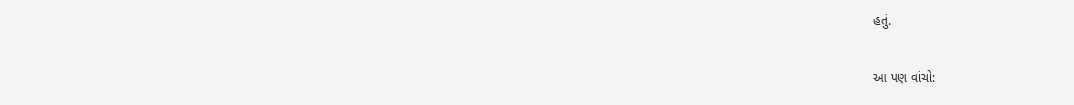હતું.

આ પણ વાંચો: